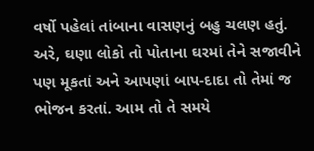વર્ષો પહેલાં તાંબાના વાસણનું બહુ ચલણ હતું. અરે, ઘણા લોકો તો પોતાના ઘરમાં તેને સજાવીને પણ મૂકતાં અને આપણાં બાપ-દાદા તો તેમાં જ ભોજન કરતાં. આમ તો તે સમયે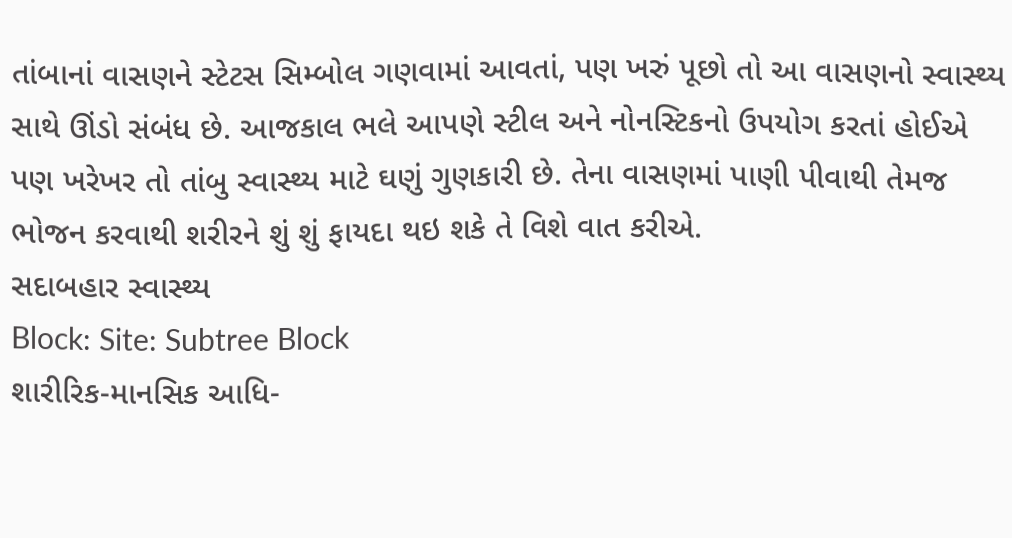તાંબાનાં વાસણને સ્ટેટસ સિમ્બોલ ગણવામાં આવતાં, પણ ખરું પૂછો તો આ વાસણનો સ્વાસ્થ્ય સાથે ઊંડો સંબંધ છે. આજકાલ ભલે આપણે સ્ટીલ અને નોનસ્ટિકનો ઉપયોગ કરતાં હોઈએ પણ ખરેખર તો તાંબુ સ્વાસ્થ્ય માટે ઘણું ગુણકારી છે. તેના વાસણમાં પાણી પીવાથી તેમજ ભોજન કરવાથી શરીરને શું શું ફાયદા થઇ શકે તે વિશે વાત કરીએ.
સદાબહાર સ્વાસ્થ્ય
Block: Site: Subtree Block
શારીરિક-માનસિક આધિ-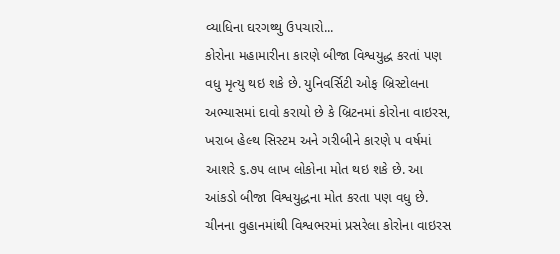વ્યાધિના ઘરગથ્થુ ઉપચારો...
કોરોના મહામારીના કારણે બીજા વિશ્વયુદ્ધ કરતાં પણ વધુ મૃત્યુ થઇ શકે છે. યુનિવર્સિટી ઓફ બ્રિસ્ટોલના અભ્યાસમાં દાવો કરાયો છે કે બ્રિટનમાં કોરોના વાઇરસ, ખરાબ હેલ્થ સિસ્ટમ અને ગરીબીને કારણે ૫ વર્ષમાં આશરે ૬.૭૫ લાખ લોકોના મોત થઇ શકે છે. આ આંકડો બીજા વિશ્વયુદ્ધના મોત કરતા પણ વધુ છે.
ચીનના વુહાનમાંથી વિશ્વભરમાં પ્રસરેલા કોરોના વાઇરસ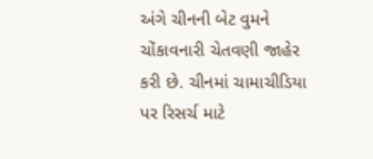અંગે ચીનની બેટ વુમને ચોંકાવનારી ચેતવણી જાહેર કરી છે. ચીનમાં ચામાચીડિયા પર રિસર્ચ માટે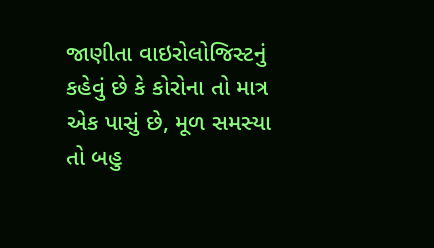જાણીતા વાઇરોલોજિસ્ટનું કહેવું છે કે કોરોના તો માત્ર એક પાસું છે, મૂળ સમસ્યા તો બહુ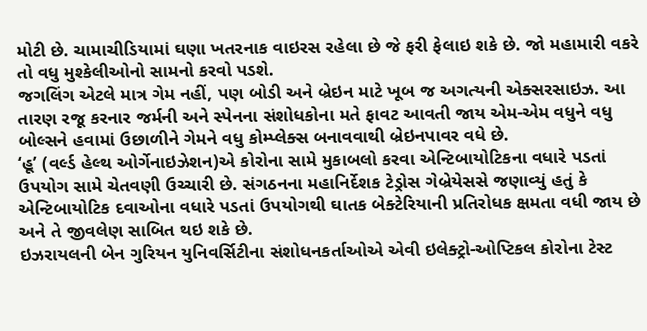મોટી છે. ચામાચીડિયામાં ઘણા ખતરનાક વાઇરસ રહેલા છે જે ફરી ફેલાઇ શકે છે. જો મહામારી વકરે તો વધુ મુશ્કેલીઓનો સામનો કરવો પડશે.
જગલિંગ એટલે માત્ર ગેમ નહીં, પણ બોડી અને બ્રેઇન માટે ખૂબ જ અગત્યની એક્સરસાઇઝ. આ તારણ રજૂ કરનાર જર્મની અને સ્પેનના સંશોધકોના મતે ફાવટ આવતી જાય એમ-એમ વધુને વધુ બોલ્સને હવામાં ઉછાળીને ગેમને વધુ કોમ્પ્લેક્સ બનાવવાથી બ્રેઇનપાવર વધે છે.
‘હૂ’ (વર્લ્ડ હેલ્થ ઓર્ગેનાઇઝેશન)એ કોરોના સામે મુકાબલો કરવા એન્ટિબાયોટિકના વધારે પડતાં ઉપયોગ સામે ચેતવણી ઉચ્ચારી છે. સંગઠનના મહાનિર્દેશક ટેડ્રોસ ગેબ્રેયેસસે જણાવ્યું હતું કે એન્ટિબાયોટિક દવાઓના વધારે પડતાં ઉપયોગથી ઘાતક બેક્ટેરિયાની પ્રતિરોધક ક્ષમતા વધી જાય છે અને તે જીવલેણ સાબિત થઇ શકે છે.
ઇઝરાયલની બેન ગુરિયન યુનિવર્સિટીના સંશોધનકર્તાઓએ એવી ઇલેક્ટ્રો-ઓપ્ટિકલ કોરોના ટેસ્ટ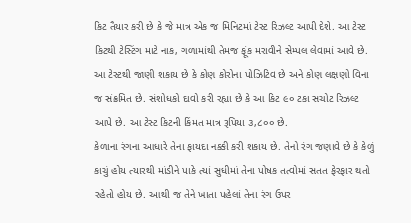કિટ તૈયાર કરી છે કે જે માત્ર એક જ મિનિટમાં ટેસ્ટ રિઝલ્ટ આપી દેશે. આ ટેસ્ટ કિટથી ટેસ્ટિંગ માટે નાક, ગળામાંથી તેમજ ફૂંક મરાવીને સેમ્પલ લેવામાં આવે છે. આ ટેસ્ટથી જાણી શકાય છે કે કોણ કોરોના પોઝિટિવ છે અને કોણ લક્ષણો વિના જ સંક્રમિત છે. સંશોધકો દાવો કરી રહ્યા છે કે આ કિટ ૯૦ ટકા સચોટ રિઝલ્ટ આપે છે. આ ટેસ્ટ કિટની કિંમત માત્ર રૂપિયા ૩,૮૦૦ છે.
કેળાના રંગના આધારે તેના ફાયદા નક્કી કરી શકાય છે. તેનો રંગ જણાવે છે કે કેળું કાચું હોય ત્યારથી માંડીને પાકે ત્યાં સુધીમાં તેના પોષક તત્વોમાં સતત ફેરફાર થતો રહેતો હોય છે. આથી જ તેને ખાતા પહેલાં તેના રંગ ઉપર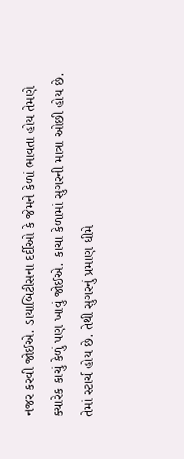નજર કરવી જોઈએ. ડાયાબિટીસના દર્દીઓ કે જેમને કેળાં ભાવતા હોય તેમણે ક્યારેક કાચું કેળું પણ ખાવું જોઈએ. કાચા કેળામાં સુગરની માત્રા ઓછી હોય છે. તેમાં સ્ટાર્ચ હોય છે. તેથી સુગરનું પ્રમાણ ધીમે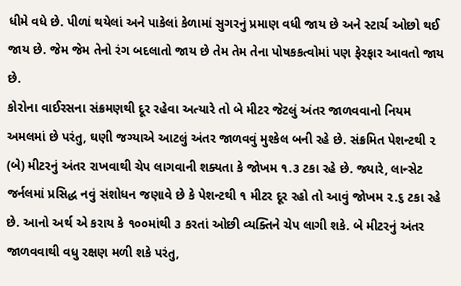ધીમે વધે છે. પીળાં થયેલાં અને પાકેલાં કેળામાં સુગરનું પ્રમાણ વધી જાય છે અને સ્ટાર્ચ ઓછો થઈ જાય છે. જેમ જેમ તેનો રંગ બદલાતો જાય છે તેમ તેમ તેના પોષકકત્વોમાં પણ ફેરફાર આવતો જાય છે.
કોરોના વાઈરસના સંક્રમણથી દૂર રહેવા અત્યારે તો બે મીટર જેટલું અંતર જાળવવાનો નિયમ અમલમાં છે પરંતુ, ઘણી જગ્યાએ આટલું અંતર જાળવવું મુશ્કેલ બની રહે છે. સંક્રમિત પેશન્ટથી ૨ (બે) મીટરનું અંતર રાખવાથી ચેપ લાગવાની શક્યતા કે જોખમ ૧.૩ ટકા રહે છે. જ્યારે, લાન્સેટ જર્નલમાં પ્રસિદ્ધ નવું સંશોધન જણાવે છે કે પેશન્ટથી ૧ મીટર દૂર રહો તો આવું જોખમ ૨.૬ ટકા રહે છે. આનો અર્થ એ કરાય કે ૧૦૦માંથી ૩ કરતાં ઓછી વ્યક્તિને ચેપ લાગી શકે. બે મીટરનું અંતર જાળવવાથી વધુ રક્ષણ મળી શકે પરંતુ,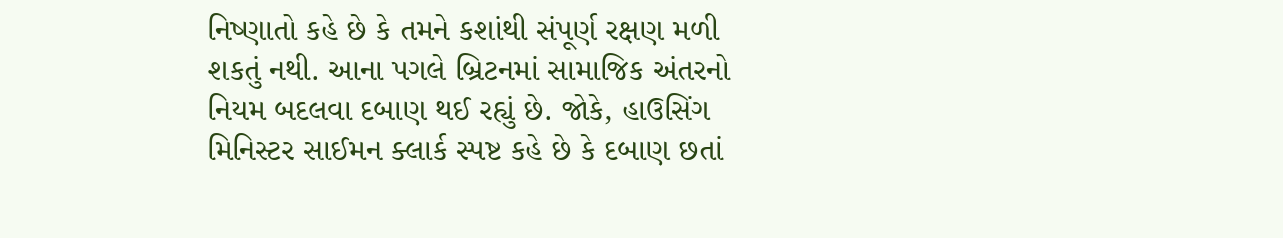નિષ્ણાતો કહે છે કે તમને કશાંથી સંપૂર્ણ રક્ષણ મળી શકતું નથી. આના પગલે બ્રિટનમાં સામાજિક અંતરનો નિયમ બદલવા દબાણ થઈ રહ્યું છે. જોકે, હાઉસિંગ મિનિસ્ટર સાઈમન ક્લાર્ક સ્પષ્ટ કહે છે કે દબાણ છતાં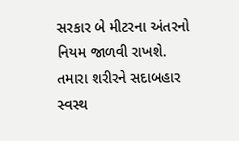સરકાર બે મીટરના અંતરનો નિયમ જાળવી રાખશે.
તમારા શરીરને સદાબહાર સ્વસ્થ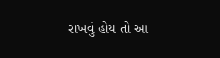રાખવું હોય તો આ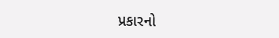પ્રકારનો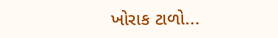ખોરાક ટાળો...